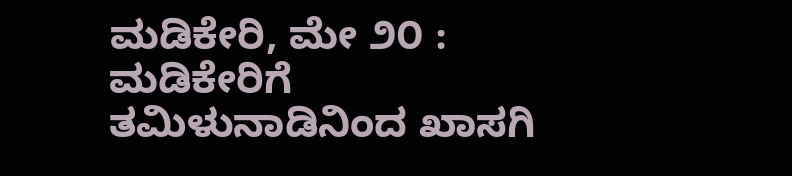ಮಡಿಕೇರಿ, ಮೇ ೨೦ : ಮಡಿಕೇರಿಗೆ ತಮಿಳುನಾಡಿನಿಂದ ಖಾಸಗಿ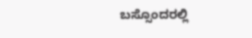ಬಸ್ಸೊಂದರಲ್ಲಿ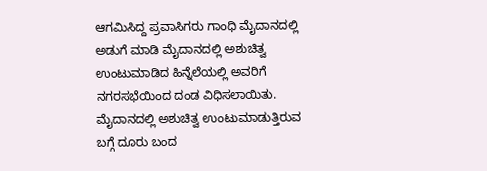ಆಗಮಿಸಿದ್ದ ಪ್ರವಾಸಿಗರು ಗಾಂಧಿ ಮೈದಾನದಲ್ಲಿ ಅಡುಗೆ ಮಾಡಿ ಮೈದಾನದಲ್ಲಿ ಅಶುಚಿತ್ವ ಉಂಟುಮಾಡಿದ ಹಿನ್ನೆಲೆಯಲ್ಲಿ ಅವರಿಗೆ ನಗರಸಭೆಯಿಂದ ದಂಡ ವಿಧಿಸಲಾಯಿತು.
ಮೈದಾನದಲ್ಲಿ ಅಶುಚಿತ್ವ ಉಂಟುಮಾಡುತ್ತಿರುವ ಬಗ್ಗೆ ದೂರು ಬಂದ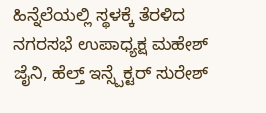ಹಿನ್ನೆಲೆಯಲ್ಲಿ ಸ್ಥಳಕ್ಕೆ ತೆರಳಿದ ನಗರಸಭೆ ಉಪಾಧ್ಯಕ್ಷ ಮಹೇಶ್ ಜೈನಿ, ಹೆಲ್ತ್ ಇನ್ಸ್ಪೆಕ್ಟರ್ ಸುರೇಶ್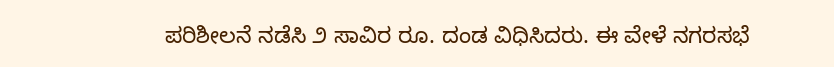ಪರಿಶೀಲನೆ ನಡೆಸಿ ೨ ಸಾವಿರ ರೂ. ದಂಡ ವಿಧಿಸಿದರು. ಈ ವೇಳೆ ನಗರಸಭೆ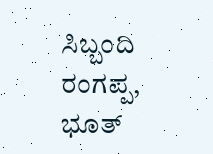ಸಿಬ್ಬಂದಿ ರಂಗಪ್ಪ, ಭೂತ್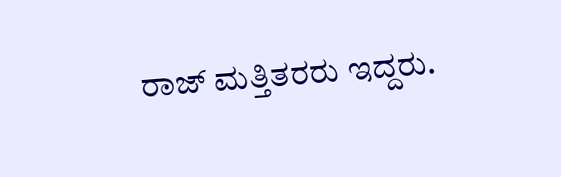ರಾಜ್ ಮತ್ತಿತರರು ಇದ್ದರು.